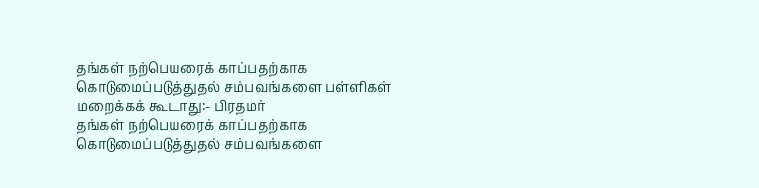தங்கள் நற்பெயரைக் காப்பதற்காக கொடுமைப்படுத்துதல் சம்பவங்களை பள்ளிகள் மறைக்கக் கூடாது:- பிரதமர்
தங்கள் நற்பெயரைக் காப்பதற்காக கொடுமைப்படுத்துதல் சம்பவங்களை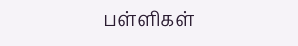பள்ளிகள்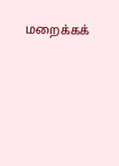மறைக்கக்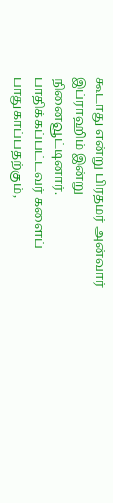கூடாது என்று பிரதமர் அன்வார் இப்ராஹிம் இன்று நினைவூட்டினார். பாதிக்கப்பட்டவர் களைப் பாதுகாப்பதற்கும்,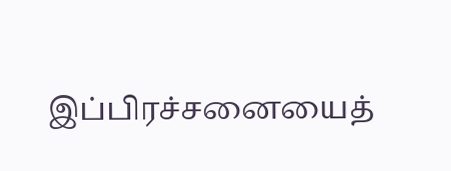இப்பிரச்சனையைத்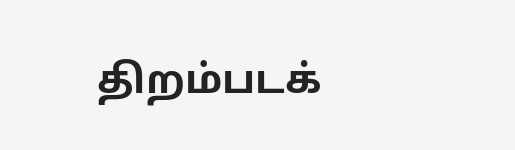திறம்படக்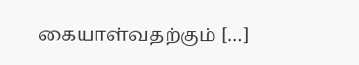கையாள்வதற்கும் […]